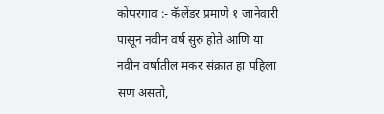कोपरगाव :- कॅलेंडर प्रमाणे १ जानेवारी पासून नवीन वर्ष सुरु होते आणि या नवीन वर्षातील मकर संक्रात हा पहिला सण असतो,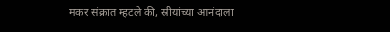मकर संक्रात म्हटले की, स्रीयांच्या आनंदाला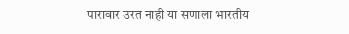पारावार उरत नाही या सणाला भारतीय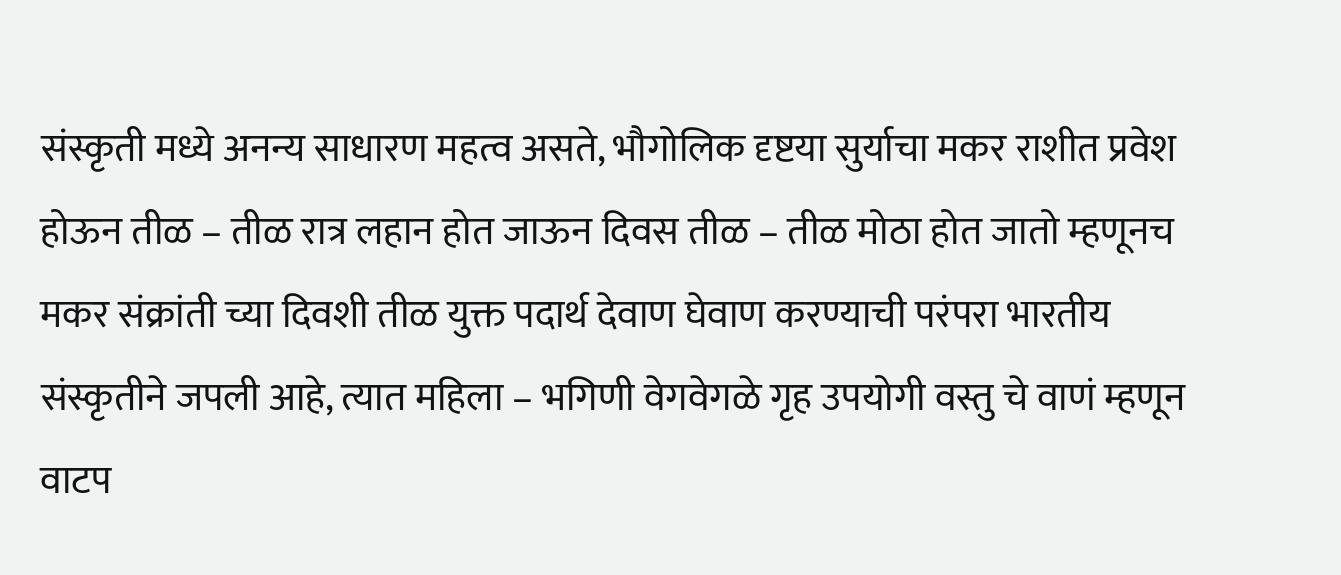संस्कृती मध्ये अनन्य साधारण महत्व असते, भौगोलिक दृष्टया सुर्याचा मकर राशीत प्रवेश होऊन तीळ – तीळ रात्र लहान होत जाऊन दिवस तीळ – तीळ मोठा होत जातो म्हणूनच मकर संक्रांती च्या दिवशी तीळ युक्त पदार्थ देवाण घेवाण करण्याची परंपरा भारतीय संस्कृतीने जपली आहे, त्यात महिला – भगिणी वेगवेगळे गृह उपयोगी वस्तु चे वाणं म्हणून वाटप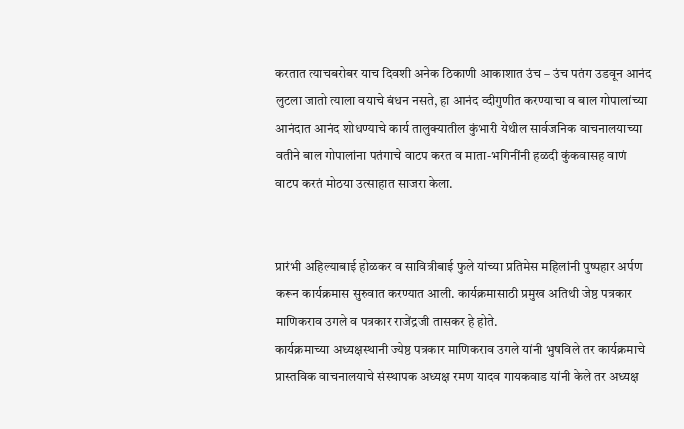करतात त्याचबरोबर याच दिवशी अनेक ठिकाणी आकाशात उंच – उंच पतंग उडवून आनंद लुटला जातो त्याला वयाचे बंधन नसते, हा आनंद व्दीगुणीत करण्याचा व बाल गोपालांच्या आनंदात आनंद शोधण्याचे कार्य तालुक्यातील कुंभारी येथील सार्वजनिक वाचनालयाच्या वतीने बाल गोपालांना पतंगाचे वाटप करत व माता-भगिनींनी हळदी कुंकवासह वाणं वाटप करतं मोठया उत्साहात साजरा केला.


प्रारंभी अहिल्याबाई होळकर व सावित्रीबाई फुले यांच्या प्रतिमेस महिलांनी पुष्पहार अर्पण करून कार्यक्रमास सुरुवात करण्यात आली. कार्यक्रमासाठी प्रमुख अतिथी जेष्ठ पत्रकार माणिकराव उगले व पत्रकार राजेंद्रजी तासकर हे होते.
कार्यक्रमाच्या अध्यक्षस्थानी ज्येष्ठ पत्रकार माणिकराव उगले यांनी भुषविले तर कार्यक्रमाचे प्रास्तविक वाचनालयाचे संस्थापक अध्यक्ष रमण यादव गायकवाड यांनी केले तर अध्यक्ष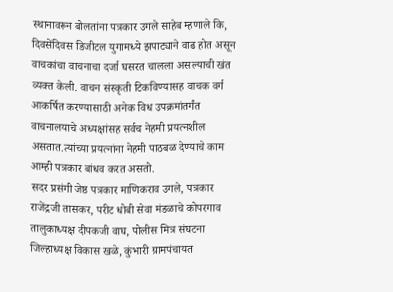स्थानावरून बोलतांना पत्रकार उगले साहेब म्हणाले कि, दिवसेंदिवस डिजीटल युगामध्ये झपाट्याने वाढ होत असून वाचकांचा वाचनाचा दर्जा घसरत चालला असल्याची खंत व्यक्त केली. वाचन संस्कृती टिकविण्यासह वाचक वर्ग आकर्षित करण्यासाठी अनेक विध उपक्रमांतर्गंत वाचनालयाचे अध्यक्षांसह सर्वच नेहमी प्रयत्नशील असतात.त्यांच्या प्रयत्नांना नेहमी पाठबळ देण्याचे काम आम्ही पत्रकार बांधव करत असतो.
सदर प्रसंगी जेष्ठ पत्रकार माणिकराव उगले, पत्रकार राजेंद्रजी तासकर, परीट धोबी सेवा मंडळाचे कोपरगाव तालुकाध्यक्ष दीपकजी वाघ, पोलीस मित्र संघटना जिल्हाध्यक्ष विकास खळे, कुंभारी ग्रामपंचायत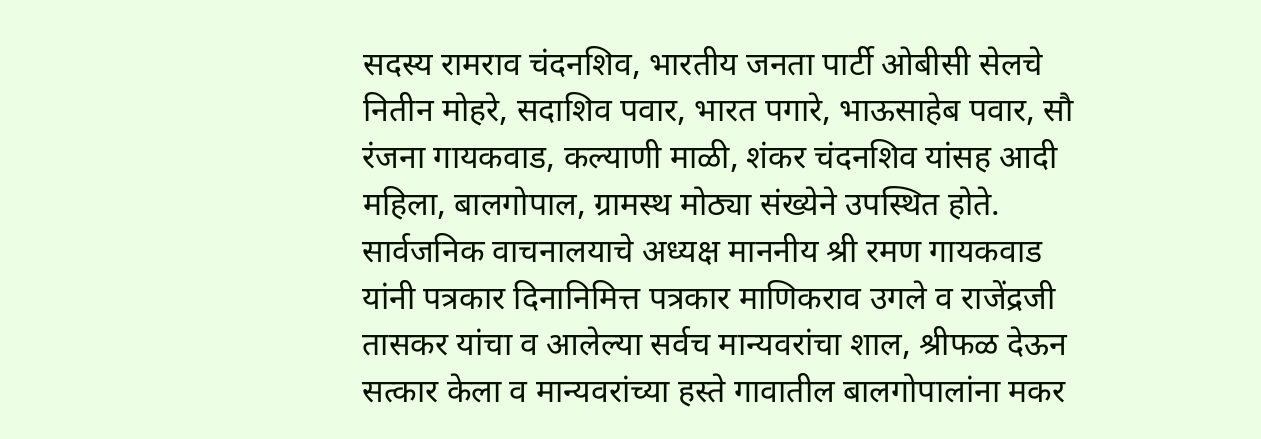सदस्य रामराव चंदनशिव, भारतीय जनता पार्टी ओबीसी सेलचे नितीन मोहरे, सदाशिव पवार, भारत पगारे, भाऊसाहेब पवार, सौ रंजना गायकवाड, कल्याणी माळी, शंकर चंदनशिव यांसह आदी महिला, बालगोपाल, ग्रामस्थ मोठ्या संख्येने उपस्थित होते.
सार्वजनिक वाचनालयाचे अध्यक्ष माननीय श्री रमण गायकवाड यांनी पत्रकार दिनानिमित्त पत्रकार माणिकराव उगले व राजेंद्रजी तासकर यांचा व आलेल्या सर्वच मान्यवरांचा शाल, श्रीफळ देऊन सत्कार केला व मान्यवरांच्या हस्ते गावातील बालगोपालांना मकर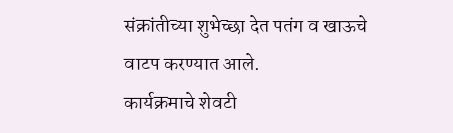संक्रांतीच्या शुभेच्छा देत पतंग व खाऊचे वाटप करण्यात आले.
कार्यक्रमाचे शेवटी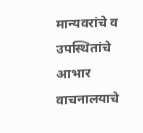मान्यवरांचे व उपस्थितांचे आभार वाचनालयाचे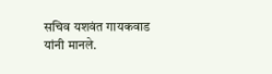सचिव यशवंत गायकवाड यांनी मानले.